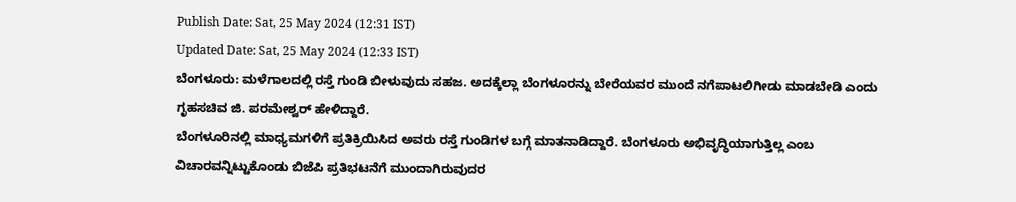Publish Date: Sat, 25 May 2024 (12:31 IST)
Updated Date: Sat, 25 May 2024 (12:33 IST)
ಬೆಂಗಳೂರು: ಮಳೆಗಾಲದಲ್ಲಿ ರಸ್ತೆ ಗುಂಡಿ ಬೀಳುವುದು ಸಹಜ. ಅದಕ್ಕೆಲ್ಲಾ ಬೆಂಗಳೂರನ್ನು ಬೇರೆಯವರ ಮುಂದೆ ನಗೆಪಾಟಲಿಗೀಡು ಮಾಡಬೇಡಿ ಎಂದು ಗೃಹಸಚಿವ ಜಿ. ಪರಮೇಶ್ವರ್ ಹೇಳಿದ್ದಾರೆ.
ಬೆಂಗಳೂರಿನಲ್ಲಿ ಮಾಧ್ಯಮಗಳಿಗೆ ಪ್ರತಿಕ್ರಿಯಿಸಿದ ಅವರು ರಸ್ತೆ ಗುಂಡಿಗಳ ಬಗ್ಗೆ ಮಾತನಾಡಿದ್ದಾರೆ. ಬೆಂಗಳೂರು ಅಭಿವೃದ್ಧಿಯಾಗುತ್ತಿಲ್ಲ ಎಂಬ ವಿಚಾರವನ್ನಿಟ್ಟುಕೊಂಡು ಬಿಜೆಪಿ ಪ್ರತಿಭಟನೆಗೆ ಮುಂದಾಗಿರುವುದರ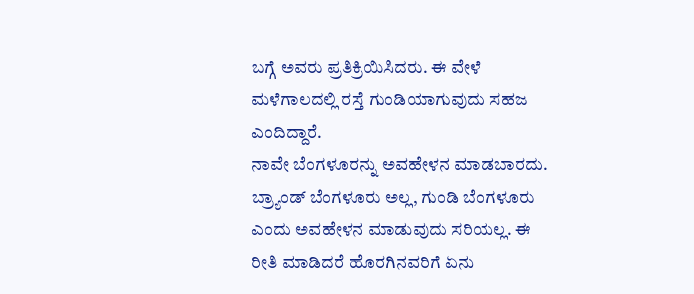ಬಗ್ಗೆ ಅವರು ಪ್ರತಿಕ್ರಿಯಿಸಿದರು. ಈ ವೇಳೆ ಮಳೆಗಾಲದಲ್ಲಿ ರಸ್ತೆ ಗುಂಡಿಯಾಗುವುದು ಸಹಜ ಎಂದಿದ್ದಾರೆ.
ನಾವೇ ಬೆಂಗಳೂರನ್ನು ಅವಹೇಳನ ಮಾಡಬಾರದು. ಬ್ರ್ಯಾಂಡ್ ಬೆಂಗಳೂರು ಅಲ್ಲ, ಗುಂಡಿ ಬೆಂಗಳೂರು ಎಂದು ಅವಹೇಳನ ಮಾಡುವುದು ಸರಿಯಲ್ಲ. ಈ ರೀತಿ ಮಾಡಿದರೆ ಹೊರಗಿನವರಿಗೆ ಏನು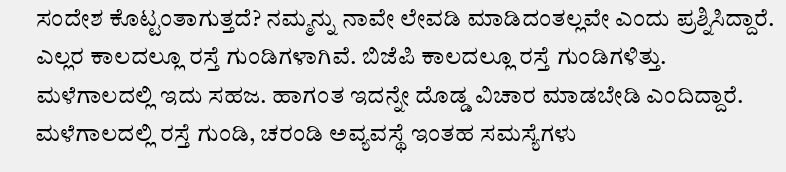ಸಂದೇಶ ಕೊಟ್ಟಂತಾಗುತ್ತದೆ? ನಮ್ಮನ್ನು ನಾವೇ ಲೇವಡಿ ಮಾಡಿದಂತಲ್ಲವೇ ಎಂದು ಪ್ರಶ್ನಿಸಿದ್ದಾರೆ.
ಎಲ್ಲರ ಕಾಲದಲ್ಲೂ ರಸ್ತೆ ಗುಂಡಿಗಳಾಗಿವೆ. ಬಿಜೆಪಿ ಕಾಲದಲ್ಲೂ ರಸ್ತೆ ಗುಂಡಿಗಳಿತ್ತು. ಮಳೆಗಾಲದಲ್ಲಿ ಇದು ಸಹಜ. ಹಾಗಂತ ಇದನ್ನೇ ದೊಡ್ಡ ವಿಚಾರ ಮಾಡಬೇಡಿ ಎಂದಿದ್ದಾರೆ. ಮಳೆಗಾಲದಲ್ಲಿ ರಸ್ತೆ ಗುಂಡಿ, ಚರಂಡಿ ಅವ್ಯವಸ್ಥೆ ಇಂತಹ ಸಮಸ್ಯೆಗಳು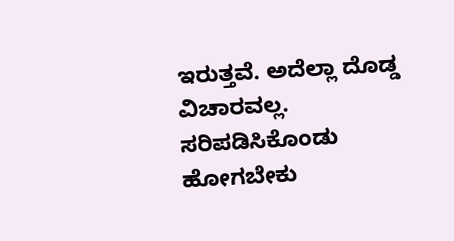ಇರುತ್ತವೆ. ಅದೆಲ್ಲಾ ದೊಡ್ಡ ವಿಚಾರವಲ್ಲ. ಸರಿಪಡಿಸಿಕೊಂಡು ಹೋಗಬೇಕು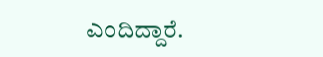ಎಂದಿದ್ದಾರೆ.